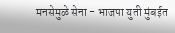मनसेमुळे सेना - भाजपा युती मुंबईत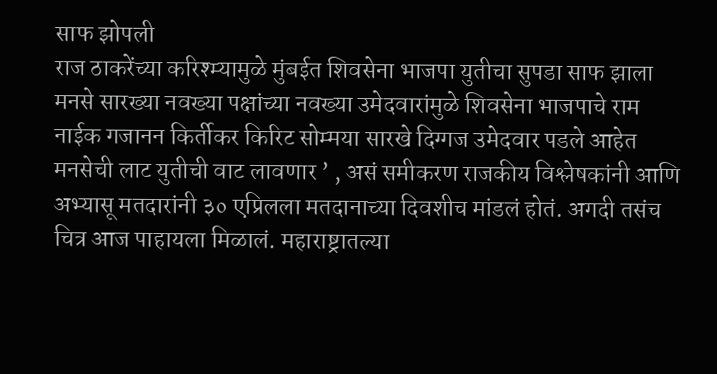साफ झोपली
राज ठाकरेंच्या करिश्म्यामुळे मुंबईत शिवसेना भाजपा युतीचा सुपडा साफ झाला मनसे सारख्या नवख्या पक्षांच्या नवख्या उमेदवारांमुळे शिवसेना भाजपाचे राम नाईक गजानन किर्तीकर किरिट सोम्मया सारखे दिग्गज उमेदवार पडले आहेत
मनसेची लाट युतीची वाट लावणार ’ , असं समीकरण राजकीय विश्लेषकांनी आणि अभ्यासू मतदारांनी ३० एप्रिलला मतदानाच्या दिवशीच मांडलं होतं. अगदी तसंच चित्र आज पाहायला मिळालं. महाराष्ट्रातल्या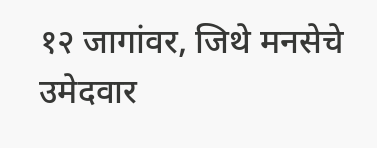१२ जागांवर, जिथे मनसेचे उमेदवार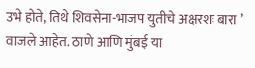उभे होते, तिथे शिवसेना-भाजप युतीचे अक्षरशः बारा ’ वाजले आहेत. ठाणे आणि मुंबई या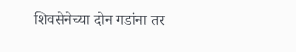शिवसेनेच्या दोन गडांना तर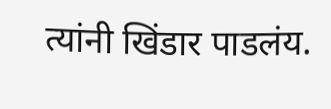त्यांनी खिंडार पाडलंय.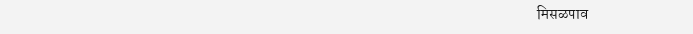मिसळपाव